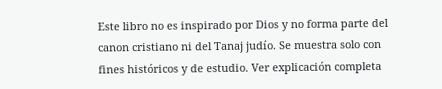Este libro no es inspirado por Dios y no forma parte del canon cristiano ni del Tanaj judío. Se muestra solo con fines históricos y de estudio. Ver explicación completa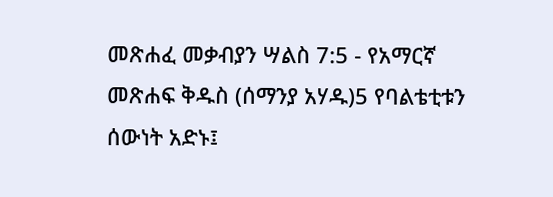መጽሐፈ መቃብያን ሣልስ 7:5 - የአማርኛ መጽሐፍ ቅዱስ (ሰማንያ አሃዱ)5 የባልቴቲቱን ሰውነት አድኑ፤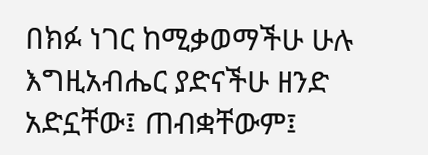በክፉ ነገር ከሚቃወማችሁ ሁሉ እግዚአብሔር ያድናችሁ ዘንድ አድኗቸው፤ ጠብቋቸውም፤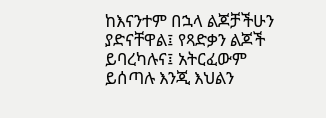ከእናንተም በኋላ ልጆቻችሁን ያድናቸዋል፤ የጻድቃን ልጆች ይባረካሉና፤ አትርፈውም ይሰጣሉ እንጂ እህልን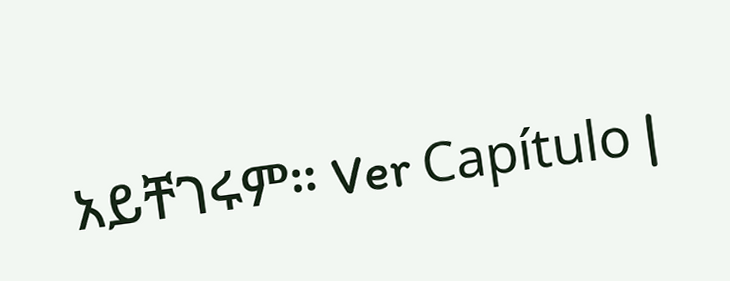አይቸገሩም። Ver Capítulo |